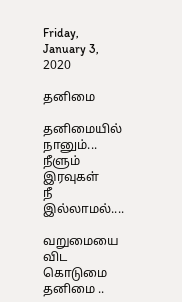Friday, January 3, 2020

தனிமை

தனிமையில்
நானும்...
நீளும்
இரவுகள்
நீ
இல்லாமல்....

வறுமையை
விட
கொடுமை
தனிமை ..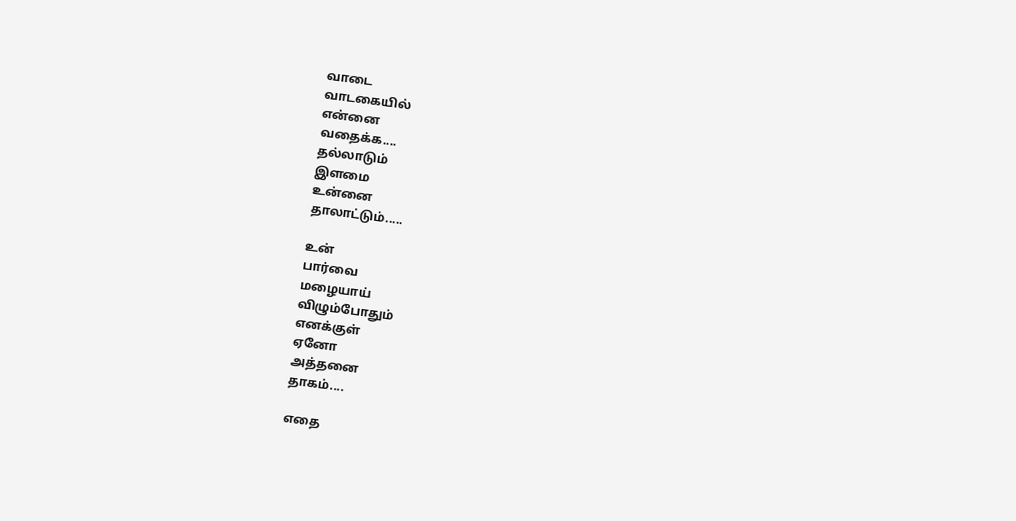வாடை
வாடகையில்
என்னை
வதைக்க....
தல்லாடும்
இளமை
உன்னை
தாலாட்டும்.....

உன்
பார்வை
மழையாய்
விழும்போதும்
எனக்குள்
ஏனோ
அத்தனை
தாகம்....

எதை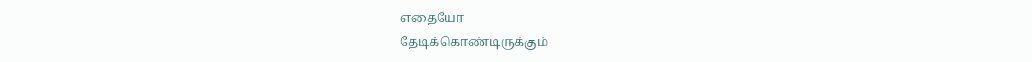எதையோ
தேடிக்கொண்டிருக்கும்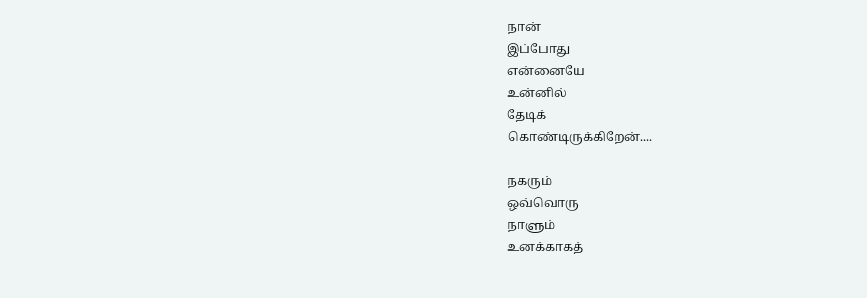நான்
இப்போது
என்னையே
உன்னில்
தேடிக்
கொண்டிருக்கிறேன்....

நகரும்
ஒவ்வொரு
நாளும்
உனக்காகத்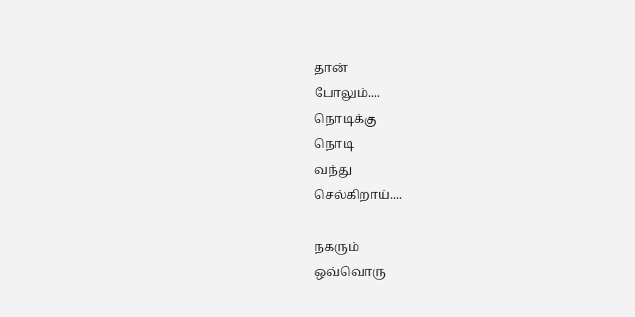தான்
போலும்....
நொடிக்கு
நொடி
வந்து
செல்கிறாய்....

நகரும்
ஒவ்வொரு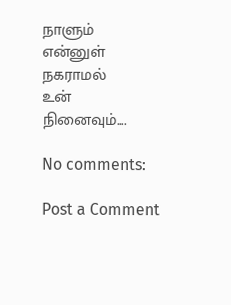நாளும்
என்னுள்
நகராமல்
உன்
நினைவும்....

No comments:

Post a Comment